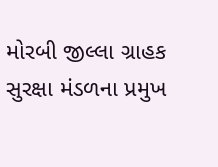મોરબી જીલ્લા ગ્રાહક સુરક્ષા મંડળના પ્રમુખ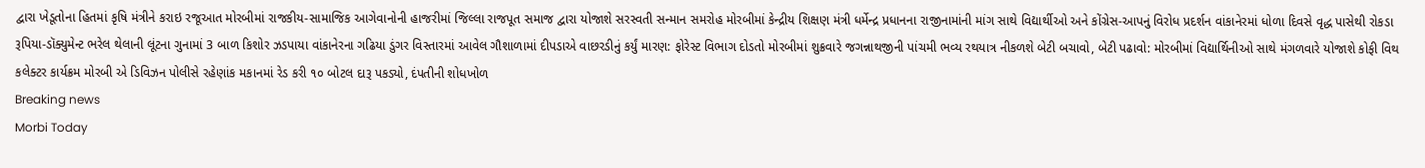દ્વારા ખેડૂતોના હિતમાં કૃષિ મંત્રીને કરાઇ રજૂઆત મોરબીમાં રાજકીય-સામાજિક આગેવાનોની હાજરીમાં જિલ્લા રાજપૂત સમાજ દ્વારા યોજાશે સરસ્વતી સન્માન સમરોહ મોરબીમાં કેન્દ્રીય શિક્ષણ મંત્રી ધર્મેન્દ્ર પ્રધાનના રાજીનામાંની માંગ સાથે વિદ્યાર્થીઓ અને કોંગ્રેસ-આપનું વિરોધ પ્રદર્શન વાંકાનેરમાં ધોળા દિવસે વૃદ્ધ પાસેથી રોકડા રૂપિયા-ડૉક્યુમેન્ટ ભરેલ થેલાની લૂંટના ગુનામાં 3 બાળ કિશોર ઝડપાયા વાંકાનેરના ગઢિયા ડુંગર વિસ્તારમાં આવેલ ગૌશાળામાં દીપડાએ વાછરડીનું કર્યું મારણ: ફોરેસ્ટ વિભાગ દોડતો મોરબીમાં શુક્રવારે જગન્નાથજીની પાંચમી ભવ્ય રથયાત્ર નીકળશે બેટી બચાવો, બેટી પઢાવો: મોરબીમાં વિદ્યાર્થિનીઓ સાથે મંગળવારે યોજાશે કોફી વિથ કલેક્ટર કાર્યક્રમ મોરબી એ ડિવિઝન પોલીસે રહેણાંક મકાનમાં રેડ કરી ૧૦ બોટલ દારૂ પકડ્યો, દંપતીની શોધખોળ
Breaking news
Morbi Today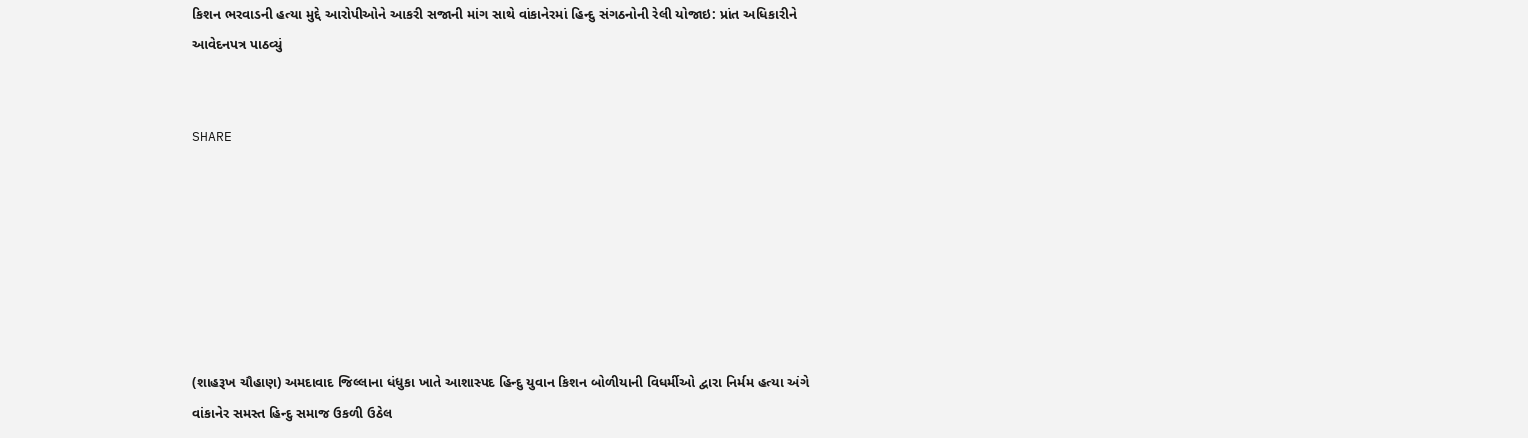કિશન ભરવાડની હત્યા મુદ્દે આરોપીઓને આકરી સજાની માંગ સાથે વાંકાનેરમાં હિન્દુ સંગઠનોની રેલી યોજાઇ: પ્રાંત અધિકારીને આવેદનપત્ર પાઠવ્યું


SHARE







(શાહરૂખ ચૌહાણ) અમદાવાદ જિલ્લાના ધંધુકા ખાતે આશાસ્પદ હિન્દુ યુવાન કિશન બોળીયાની વિધર્મીઓ દ્વારા નિર્મમ હત્યા અંગે વાંકાનેર સમસ્ત હિન્દુ સમાજ ઉકળી ઉઠેલ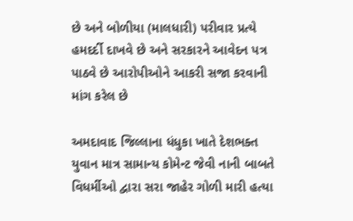છે અને બોળીયા (માલધારી) પરીવાર પ્રત્યે હમદર્દી દાખવે છે અને સરકારને આવેદન પત્ર પાઠવે છે આરોપીઓને આકરી સજા કરવાની માંગ કરેલ છે

અમદાવાદ જિલ્લાના ધંધુકા ખાતે દેશભક્ત યુવાન માત્ર સામાન્ય કોમેન્ટ જેવી નાની બાબતે વિધર્મીઓ દ્વારા સરા જાહેર ગોળી મારી હત્યા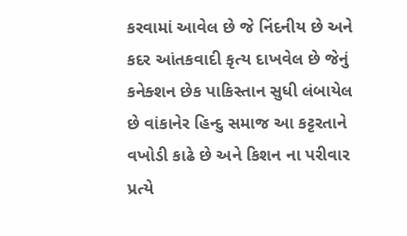કરવામાં આવેલ છે જે નિંદનીય છે અને કદર આંતકવાદી કૃત્ય દાખવેલ છે જેનું કનેક્શન છેક પાકિસ્તાન સુધી લંબાયેલ છે વાંકાનેર હિન્દુ સમાજ આ કટ્ટરતાને વખોડી કાઢે છે અને કિશન ના પરીવાર પ્રત્યે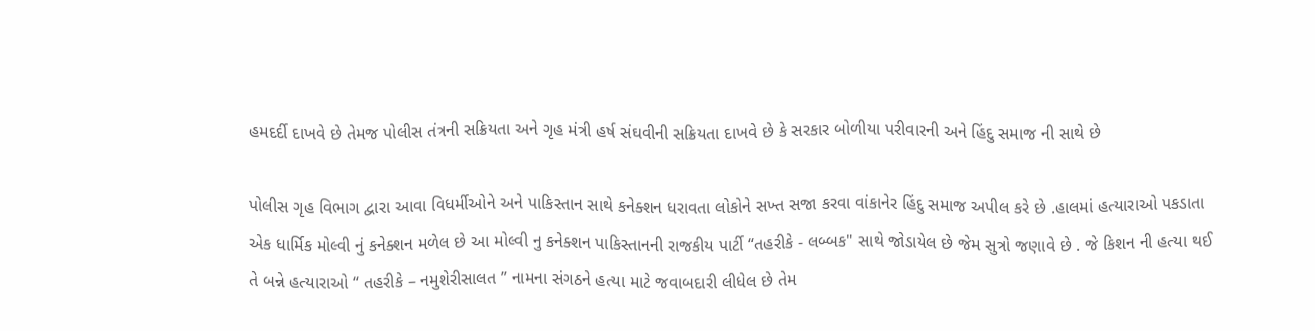હમદર્દી દાખવે છે તેમજ પોલીસ તંત્રની સક્રિયતા અને ગૃહ મંત્રી હર્ષ સંઘવીની સક્રિયતા દાખવે છે કે સરકાર બોળીયા પરીવારની અને હિંદુ સમાજ ની સાથે છે

પોલીસ ગૃહ વિભાગ દ્વારા આવા વિધર્મીઓને અને પાકિસ્તાન સાથે કનેક્શન ધરાવતા લોકોને સખ્ત સજા કરવા વાંકાનેર હિંદુ સમાજ અપીલ કરે છે .હાલમાં હત્યારાઓ પકડાતા એક ધાર્મિક મોલ્વી નું કનેક્શન મળેલ છે આ મોલ્વી નુ કનેક્શન પાકિસ્તાનની રાજકીય પાર્ટી “તહરીકે - લબ્બક" સાથે જોડાયેલ છે જેમ સુત્રો જણાવે છે . જે કિશન ની હત્યા થઈ તે બન્ને હત્યારાઓ “ તહરીકે – નમુશેરીસાલત ” નામના સંગઠને હત્યા માટે જવાબદારી લીધેલ છે તેમ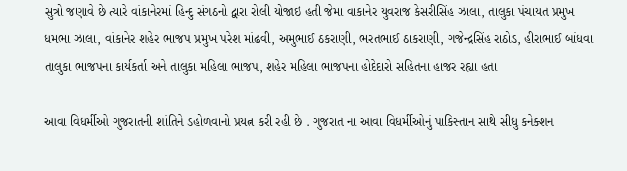સુત્રો જણાવે છે ત્યારે વાંકાનેરમાં હિન્દુ સંગઠનો દ્વારા રોલી યોજાઇ હતી જેમા વાકાનેર યુવરાજ કેસરીસિંહ ઝાલા, તાલુકા પંચાયત પ્રમુખ ધમભા ઝાલા, વાંકાનેર શહેર ભાજપ પ્રમુખ પરેશ માંઢવી, અમુભાઈ ઠકરાણી, ભરતભાઈ ઠાકરાણી, ગજેન્દ્રસિંહ રાઠોડ, હીરાભાઈ બાંધવા તાલુકા ભાજપના કાર્યકર્તા અને તાલુકા મહિલા ભાજપ, શહેર મહિલા ભાજપના હોદેદારો સહિતના હાજર રહ્યા હતા

આવા વિધર્મીઓ ગુજરાતની શાંતિને ડહોળવાનો પ્રયત્ન કરી રહી છે . ગુજરાત ના આવા વિધર્મીઓનું પાકિસ્તાન સાથે સીધુ કનેક્શન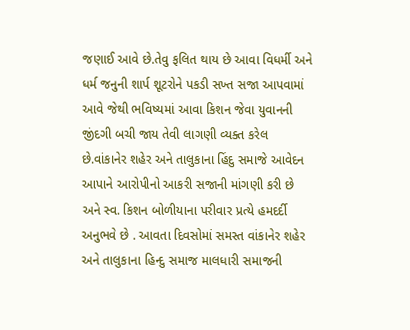જણાઈ આવે છે.તેવુ ફલિત થાય છે આવા વિધર્મી અને ધર્મ જનુની શાર્પ શૂટરોને પકડી સખ્ત સજા આપવામાં આવે જેથી ભવિષ્યમાં આવા કિશન જેવા યુવાનની જીંદગી બચી જાય તેવી લાગણી વ્યક્ત કરેલ છે.વાંકાનેર શહેર અને તાલુકાના હિંદુ સમાજે આવેદન આપાને આરોપીનો આકરી સજાની માંગણી કરી છે અને સ્વ. કિશન બોળીયાના પરીવાર પ્રત્યે હમદર્દી અનુભવે છે . આવતા દિવસોમાં સમસ્ત વાંકાનેર શહેર અને તાલુકાના હિન્દુ સમાજ માલધારી સમાજની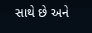સાથે છે અને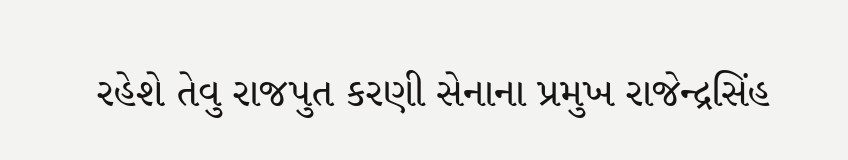રહેશે તેવુ રાજપુત કરણી સેનાના પ્રમુખ રાજેન્દ્રસિંહ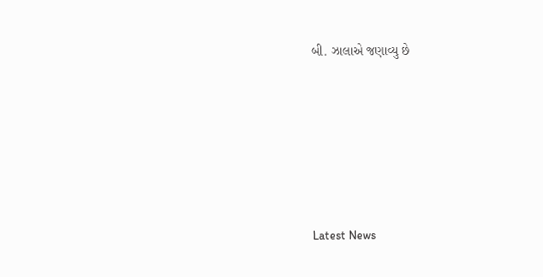બી. ઝાલાએ જણાવ્યુ છે






Latest News